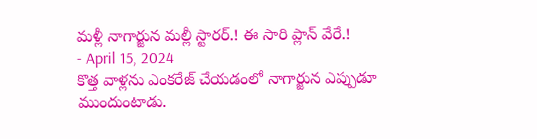మళ్లీ నాగార్జున మల్లీ స్టారర్.! ఈ సారి ప్లాన్ వేరే.!
- April 15, 2024
కొత్త వాళ్లను ఎంకరేజ్ చేయడంలో నాగార్జున ఎప్పుడూ ముందుంటాడు.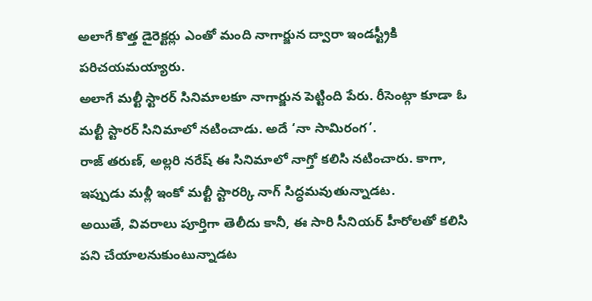అలాగే కొత్త డైరెక్టర్లు ఎంతో మంది నాగార్జున ద్వారా ఇండస్ట్రీకి పరిచయమయ్యారు.
అలాగే మల్టీ స్టారర్ సినిమాలకూ నాగార్జున పెట్టింది పేరు. రీసెంట్గా కూడా ఓ మల్టీ స్టారర్ సినిమాలో నటించాడు. అదే ‘నా సామిరంగ’.
రాజ్ తరుణ్, అల్లరి నరేష్ ఈ సినిమాలో నాగ్తో కలిసి నటించారు. కాగా, ఇప్పుడు మళ్లీ ఇంకో మల్టీ స్టారర్కి నాగ్ సిద్ధమవుతున్నాడట.
అయితే, వివరాలు పూర్తిగా తెలీదు కానీ, ఈ సారి సీనియర్ హీరోలతో కలిసి పని చేయాలనుకుంటున్నాడట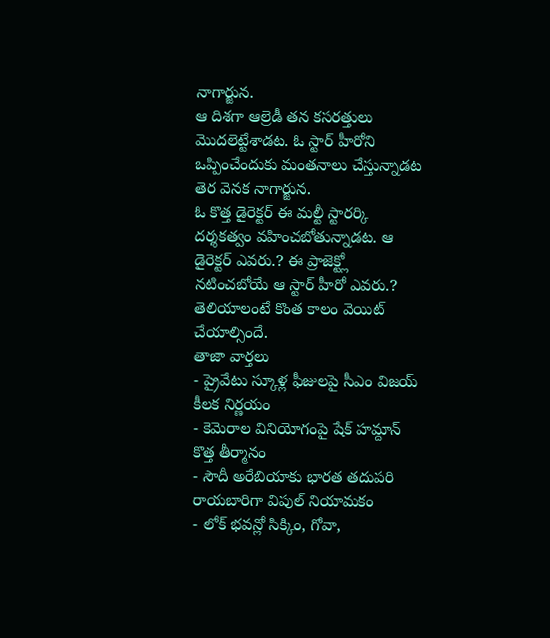నాగార్జున.
ఆ దిశగా ఆల్రెడీ తన కసరత్తులు మొదలెట్టేశాడట. ఓ స్టార్ హీరోని ఒప్పించేందుకు మంతనాలు చేస్తున్నాడట తెర వెనక నాగార్జున.
ఓ కొత్త డైరెక్టర్ ఈ మల్టీ స్టారర్కి దర్శకత్వం వహించబోతున్నాడట. ఆ డైరెక్టర్ ఎవరు.? ఈ ప్రాజెక్ట్లో నటించబోయే ఆ స్టార్ హీరో ఎవరు.? తెలియాలంటే కొంత కాలం వెయిట్ చేయాల్సిందే.
తాజా వార్తలు
- ప్రైవేటు స్కూళ్ల ఫీజులపై సీఎం విజయ్ కీలక నిర్ణయం
- కెమెరాల వినియోగంపై షేక్ హమ్దాన్ కొత్త తీర్మానం
- సౌదీ అరేబియాకు భారత తదుపరి రాయబారిగా విపుల్ నియామకం
- లోక్ భవన్లో సిక్కిం, గోవా,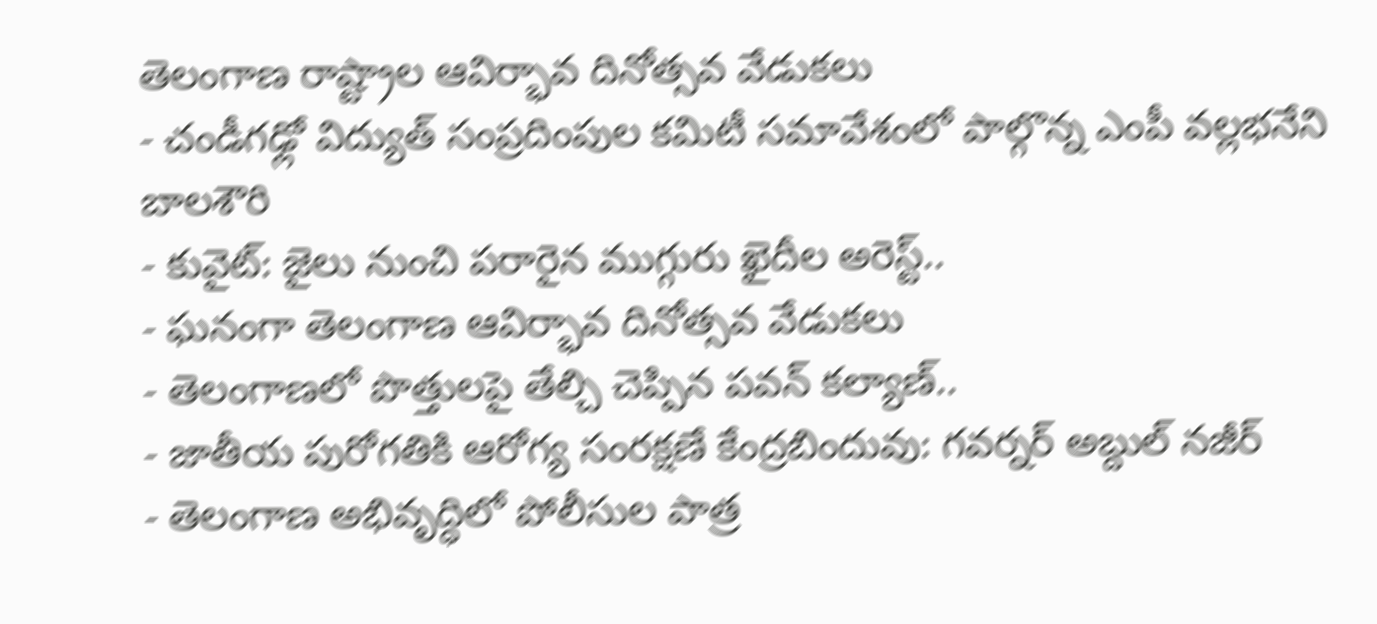తెలంగాణ రాష్ట్రాల ఆవిర్భావ దినోత్సవ వేడుకలు
- చండీగఢ్లో విద్యుత్ సంప్రదింపుల కమిటీ సమావేశంలో పాల్గొన్న ఎంపీ వల్లభనేని బాలశౌరి
- కువైట్: జైలు నుంచి పరారైన ముగ్గురు ఖైదీల అరెస్ట్..
- ఘనంగా తెలంగాణ ఆవిర్భావ దినోత్సవ వేడుకలు
- తెలంగాణలో పొత్తులపై తేల్చి చెప్పిన పవన్ కల్యాణ్..
- జాతీయ పురోగతికి ఆరోగ్య సంరక్షణే కేంద్రబిందువు: గవర్నర్ అబ్దుల్ నజీర్
- తెలంగాణ అభివృద్ధిలో పోలీసుల పాత్ర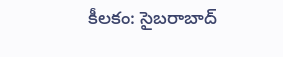కీలకం: సైబరాబాద్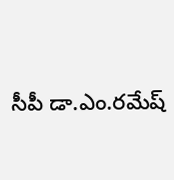సీపీ డా.ఎం.రమేష్